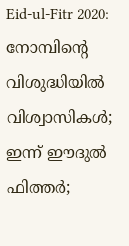Eid-ul-Fitr 2020: നോമ്പിന്‍റെ വിശുദ്ധിയിൽ വിശ്വാസികൾ; ഇന്ന് ഈദുൽ ഫിത്തർ;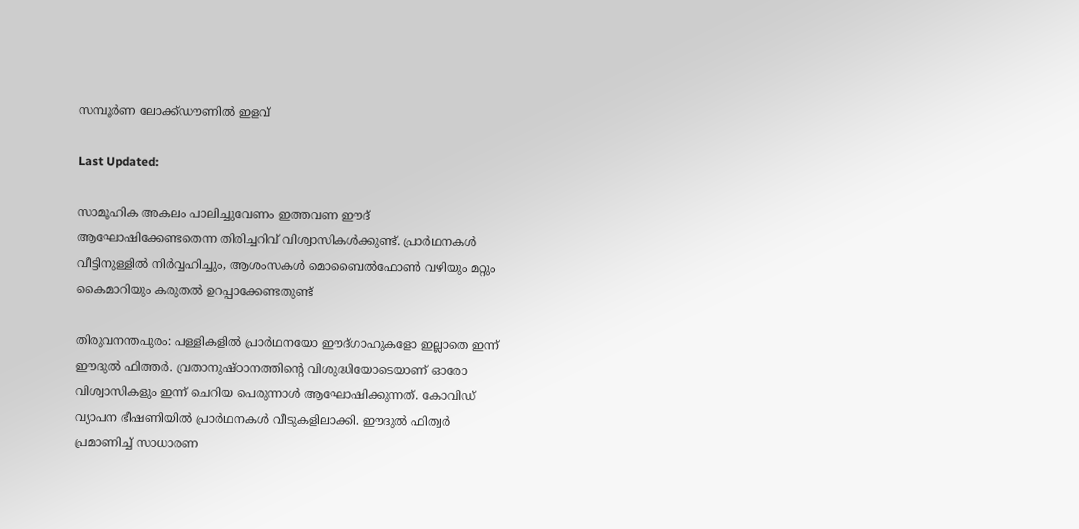സമ്പൂർണ ലോക്ക്ഡൗണിൽ ഇളവ്

Last Updated:

സാമൂഹിക അകലം പാലിച്ചുവേണം ഇത്തവണ ഈദ് ആഘോഷിക്കേണ്ടതെന്ന തിരിച്ചറിവ് വിശ്വാസികൾക്കുണ്ട്. പ്രാർഥനകൾ വീട്ടിനുള്ളിൽ നിർവ്വഹിച്ചും, ആശംസകൾ മൊബൈൽഫോൺ വഴിയും മറ്റും കൈമാറിയും കരുതൽ ഉറപ്പാക്കേണ്ടതുണ്ട്

തിരുവനന്തപുരം: പള്ളികളിൽ പ്രാർഥനയോ ഈദ്ഗാഹുകളോ ഇല്ലാതെ ഇന്ന് ഈദുൽ ഫിത്തർ. വ്രതാനുഷ്ഠാനത്തിന്‍റെ വിശുദ്ധിയോടെയാണ് ഓരോ വിശ്വാസികളും ഇന്ന് ചെറിയ പെരുന്നാൾ ആഘോഷിക്കുന്നത്. കോവിഡ് വ്യാപന ഭീഷണിയിൽ പ്രാർഥനകൾ വീടുകളിലാക്കി. ഈദുൽ ഫിത്വർ പ്രമാണിച്ച് സാധാരണ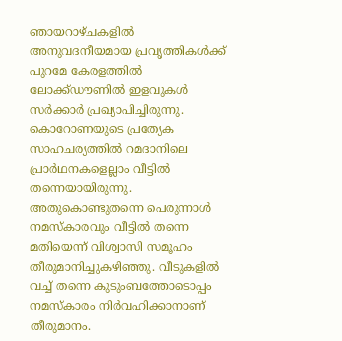ഞായറാഴ്ചകളിൽ അനുവദനീയമായ പ്രവൃത്തികൾക്ക് പുറമേ കേരളത്തിൽ ലോക്ക്ഡൗണിൽ ഇളവുകൾ സർക്കാർ പ്രഖ്യാപിച്ചിരുന്നു.
കൊറോണയുടെ പ്രത്യേക സാഹചര്യത്തില്‍ റമദാനിലെ പ്രാര്‍ഥനകളെല്ലാം വീട്ടില്‍ തന്നെയായിരുന്നു. അതുകൊണ്ടുതന്നെ പെരുന്നാള്‍ നമസ്‌കാരവും വീട്ടില്‍ തന്നെ മതിയെന്ന് വിശ്വാസി സമൂഹം തീരുമാനിച്ചുകഴിഞ്ഞു. വീടുകളില്‍ വച്ച് തന്നെ കുടുംബത്തോടൊപ്പം നമസ്‌കാരം നിര്‍വഹിക്കാനാണ് തീരുമാനം.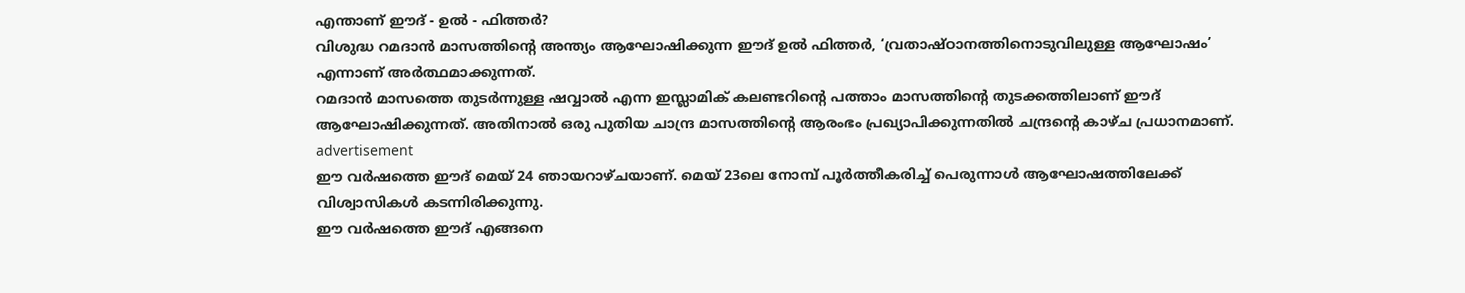എന്താണ് ഈദ് - ഉൽ - ഫിത്തർ?
വിശുദ്ധ റമദാൻ മാസത്തിന്റെ അന്ത്യം ആഘോഷിക്കുന്ന ഈദ് ഉൽ ഫിത്തർ, ‘വ്രതാഷ്ഠാനത്തിനൊടുവിലുള്ള ആഘോഷം’ എന്നാണ് അർത്ഥമാക്കുന്നത്.
റമദാൻ മാസത്തെ തുടർന്നുള്ള ഷവ്വാൽ എന്ന ഇസ്ലാമിക് കലണ്ടറിന്റെ പത്താം മാസത്തിന്റെ തുടക്കത്തിലാണ് ഈദ് ആഘോഷിക്കുന്നത്. അതിനാൽ ഒരു പുതിയ ചാന്ദ്ര മാസത്തിന്റെ ആരംഭം പ്രഖ്യാപിക്കുന്നതിൽ ചന്ദ്രന്റെ കാഴ്ച പ്രധാനമാണ്.
advertisement
ഈ വർഷത്തെ ഈദ് മെയ് 24 ഞായറാഴ്ചയാണ്. മെയ് 23ലെ നോമ്പ് പൂർത്തീകരിച്ച് പെരുന്നാൾ ആഘോഷത്തിലേക്ക് വിശ്വാസികൾ കടന്നിരിക്കുന്നു.
ഈ വർഷത്തെ ഈദ് എങ്ങനെ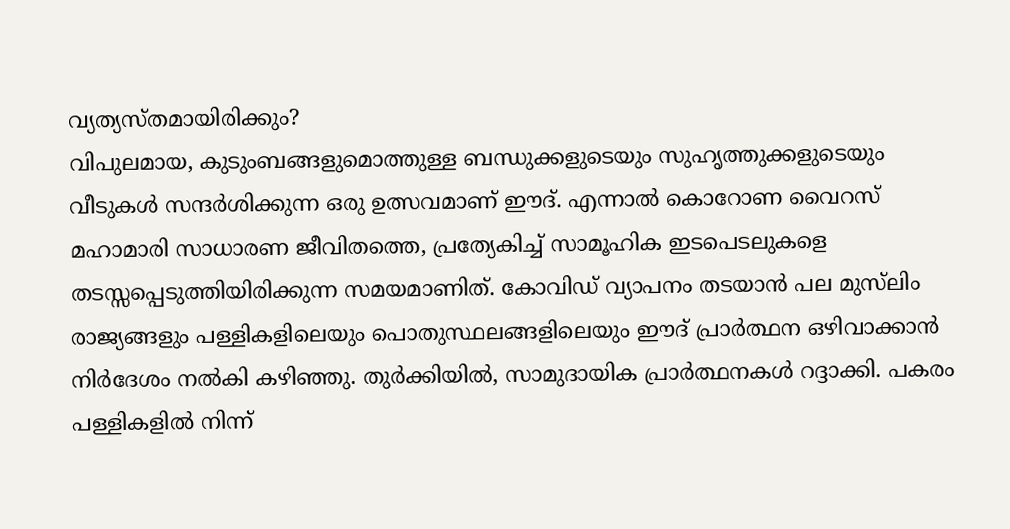വ്യത്യസ്തമായിരിക്കും?
വിപുലമായ, കുടുംബങ്ങളുമൊത്തുള്ള ബന്ധുക്കളുടെയും സുഹൃത്തുക്കളുടെയും വീടുകൾ സന്ദർശിക്കുന്ന ഒരു ഉത്സവമാണ് ഈദ്. എന്നാൽ കൊറോണ വൈറസ് മഹാമാരി സാധാരണ ജീവിതത്തെ, പ്രത്യേകിച്ച് സാമൂഹിക ഇടപെടലുകളെ തടസ്സപ്പെടുത്തിയിരിക്കുന്ന സമയമാണിത്. കോവിഡ് വ്യാപനം തടയാൻ പല മുസ്‌ലിം രാജ്യങ്ങളും പള്ളികളിലെയും പൊതുസ്ഥലങ്ങളിലെയും ഈദ് പ്രാർത്ഥന ഒഴിവാക്കാൻ നിർദേശം നൽകി കഴിഞ്ഞു. തുർക്കിയിൽ, സാമുദായിക പ്രാർത്ഥനകൾ റദ്ദാക്കി. പകരം പള്ളികളിൽ നിന്ന്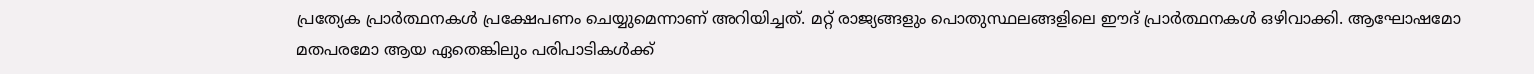പ്രത്യേക പ്രാർത്ഥനകൾ പ്രക്ഷേപണം ചെയ്യുമെന്നാണ് അറിയിച്ചത്. മറ്റ് രാജ്യങ്ങളും പൊതുസ്ഥലങ്ങളിലെ ഈദ് പ്രാർത്ഥനകൾ ഒഴിവാക്കി. ആഘോഷമോ മതപരമോ ആയ ഏതെങ്കിലും പരിപാടികൾക്ക്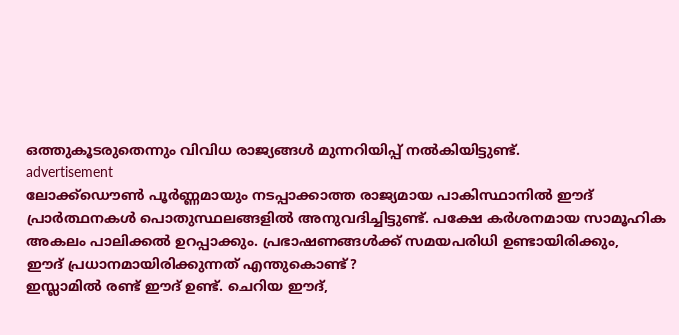ഒത്തുകൂടരുതെന്നും വിവിധ രാജ്യങ്ങൾ മുന്നറിയിപ്പ് നൽകിയിട്ടുണ്ട്.
advertisement
ലോക്ക്ഡൌൺ പൂർണ്ണമായും നടപ്പാക്കാത്ത രാജ്യമായ പാകിസ്ഥാനിൽ ഈദ് പ്രാർത്ഥനകൾ പൊതുസ്ഥലങ്ങളിൽ അനുവദിച്ചിട്ടുണ്ട്. പക്ഷേ കർശനമായ സാമൂഹിക അകലം പാലിക്കൽ ഉറപ്പാക്കും. പ്രഭാഷണങ്ങൾക്ക് സമയപരിധി ഉണ്ടായിരിക്കും,
ഈദ് പ്രധാനമായിരിക്കുന്നത് എന്തുകൊണ്ട്?
ഇസ്ലാമിൽ രണ്ട് ഈദ് ഉണ്ട്. ചെറിയ ഈദ്,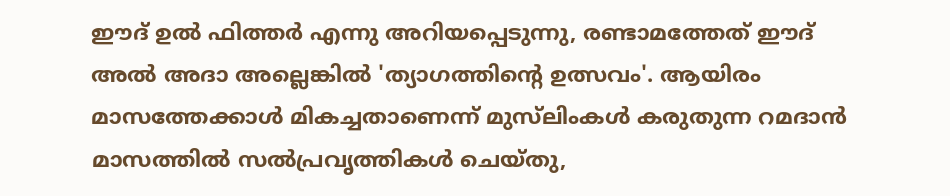ഈദ് ഉൽ ഫിത്തർ എന്നു അറിയപ്പെടുന്നു, രണ്ടാമത്തേത് ഈദ് അൽ അദാ അല്ലെങ്കിൽ 'ത്യാഗത്തിന്റെ ഉത്സവം'. ആയിരം മാസത്തേക്കാൾ മികച്ചതാണെന്ന് മുസ്‌ലിംകൾ കരുതുന്ന റമദാൻ മാസത്തിൽ സൽപ്രവൃത്തികൾ ചെയ്തു,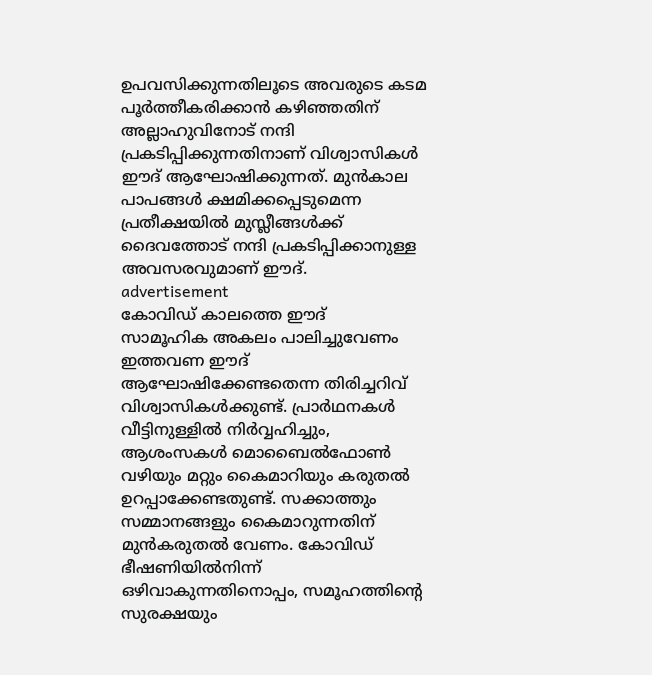ഉപവസിക്കുന്നതിലൂടെ അവരുടെ കടമ പൂർത്തീകരിക്കാൻ കഴിഞ്ഞതിന് അല്ലാഹുവിനോട് നന്ദി പ്രകടിപ്പിക്കുന്നതിനാണ് വിശ്വാസികൾ ഈദ് ആഘോഷിക്കുന്നത്. മുൻകാല പാപങ്ങൾ ക്ഷമിക്കപ്പെടുമെന്ന പ്രതീക്ഷയിൽ മുസ്ലീങ്ങൾക്ക് ദൈവത്തോട് നന്ദി പ്രകടിപ്പിക്കാനുള്ള അവസരവുമാണ് ഈദ്.
advertisement
കോവിഡ് കാലത്തെ ഈദ്
സാമൂഹിക അകലം പാലിച്ചുവേണം ഇത്തവണ ഈദ് ആഘോഷിക്കേണ്ടതെന്ന തിരിച്ചറിവ് വിശ്വാസികൾക്കുണ്ട്. പ്രാർഥനകൾ വീട്ടിനുള്ളിൽ നിർവ്വഹിച്ചും, ആശംസകൾ മൊബൈൽഫോൺ വഴിയും മറ്റും കൈമാറിയും കരുതൽ ഉറപ്പാക്കേണ്ടതുണ്ട്. സക്കാത്തും സമ്മാനങ്ങളും കൈമാറുന്നതിന് മുൻകരുതൽ വേണം. കോവിഡ് ഭീഷണിയിൽനിന്ന് ഒഴിവാകുന്നതിനൊപ്പം, സമൂഹത്തിന്‍റെ സുരക്ഷയും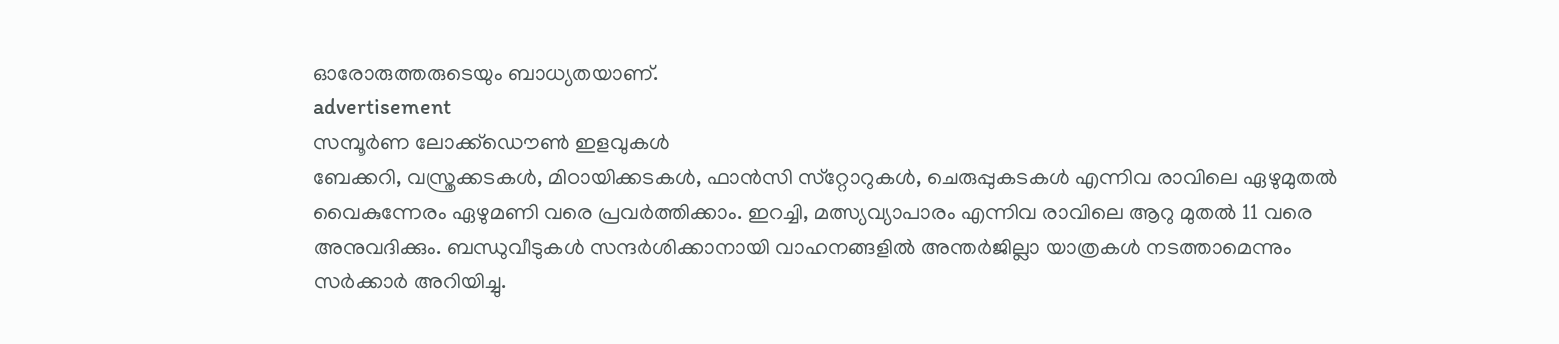ഓരോരുത്തരുടെയും ബാധ്യതയാണ്.
advertisement
സമ്പൂർണ ലോക്ക്ഡൌൺ ഇളവുകൾ
ബേക്കറി, വസ്ത്രക്കടകൾ, മിഠായിക്കടകൾ, ഫാൻസി സ്‌റ്റോറുകൾ, ചെരുപ്പുകടകൾ എന്നിവ രാവിലെ ഏഴുമുതൽ വൈകുന്നേരം ഏഴുമണി വരെ പ്രവർത്തിക്കാം. ഇറച്ചി, മത്സ്യവ്യാപാരം എന്നിവ രാവിലെ ആറു മുതൽ 11 വരെ അനുവദിക്കും. ബന്ധുവീടുകൾ സന്ദർശിക്കാനായി വാഹനങ്ങളിൽ അന്തർജില്ലാ യാത്രകൾ നടത്താമെന്നും സർക്കാർ അറിയിച്ചു.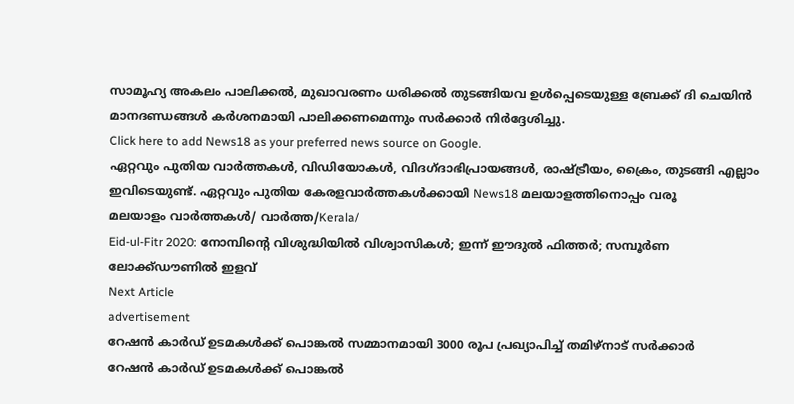സാമൂഹ്യ അകലം പാലിക്കൽ, മുഖാവരണം ധരിക്കൽ തുടങ്ങിയവ ഉൾപ്പെടെയുള്ള ബ്രേക്ക് ദി ചെയിൻ മാനദണ്ഡങ്ങൾ കർശനമായി പാലിക്കണമെന്നും സർക്കാർ നിർദ്ദേശിച്ചു.
Click here to add News18 as your preferred news source on Google.
ഏറ്റവും പുതിയ വാർത്തകൾ, വിഡിയോകൾ, വിദഗ്ദാഭിപ്രായങ്ങൾ, രാഷ്ട്രീയം, ക്രൈം, തുടങ്ങി എല്ലാം ഇവിടെയുണ്ട്. ഏറ്റവും പുതിയ കേരളവാർത്തകൾക്കായി News18 മലയാളത്തിനൊപ്പം വരൂ
മലയാളം വാർത്തകൾ/ വാർത്ത/Kerala/
Eid-ul-Fitr 2020: നോമ്പിന്‍റെ വിശുദ്ധിയിൽ വിശ്വാസികൾ; ഇന്ന് ഈദുൽ ഫിത്തർ; സമ്പൂർണ ലോക്ക്ഡൗണിൽ ഇളവ്
Next Article
advertisement
റേഷൻ കാർഡ് ഉടമകൾക്ക് പൊങ്കൽ സമ്മാനമായി 3000 രൂപ പ്രഖ്യാപിച്ച് തമിഴ്‌നാട് സർക്കാർ
റേഷൻ കാർഡ് ഉടമകൾക്ക് പൊങ്കൽ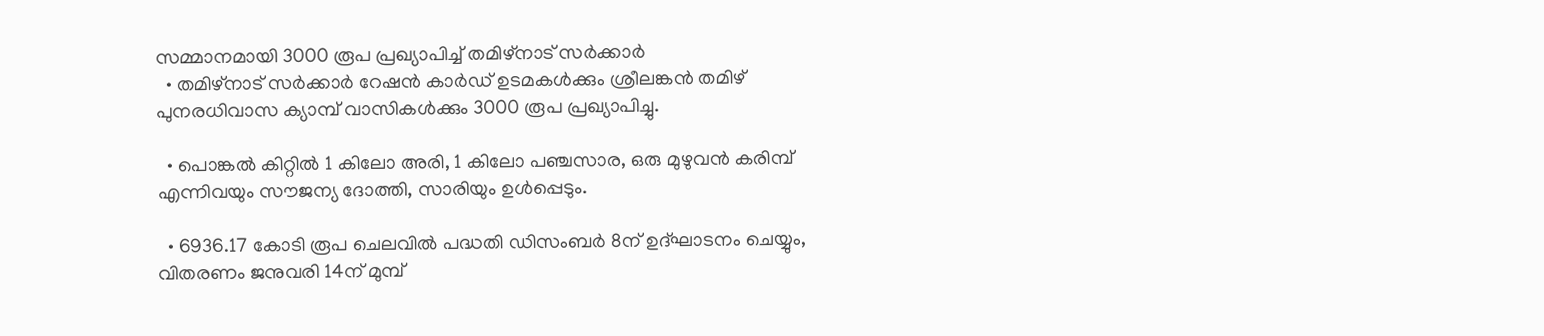സമ്മാനമായി 3000 രൂപ പ്രഖ്യാപിച്ച് തമിഴ്‌നാട് സർക്കാർ
  • തമിഴ്‌നാട് സർക്കാർ റേഷൻ കാർഡ് ഉടമകൾക്കും ശ്രീലങ്കൻ തമിഴ് പുനരധിവാസ ക്യാമ്പ് വാസികൾക്കും 3000 രൂപ പ്രഖ്യാപിച്ചു.

  • പൊങ്കൽ കിറ്റിൽ 1 കിലോ അരി, 1 കിലോ പഞ്ചസാര, ഒരു മുഴുവൻ കരിമ്പ് എന്നിവയും സൗജന്യ ദോത്തി, സാരിയും ഉൾപ്പെടും.

  • 6936.17 കോടി രൂപ ചെലവിൽ പദ്ധതി ഡിസംബർ 8ന് ഉദ്ഘാടനം ചെയ്യും, വിതരണം ജനുവരി 14ന് മുമ്പ്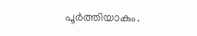പൂർത്തിയാകും.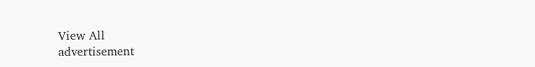View All
advertisement